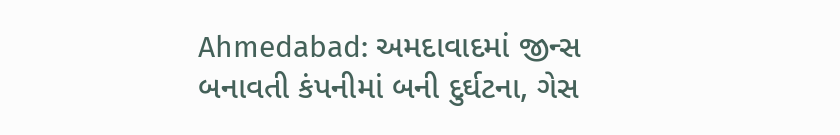Ahmedabad: અમદાવાદમાં જીન્સ બનાવતી કંપનીમાં બની દુર્ઘટના, ગેસ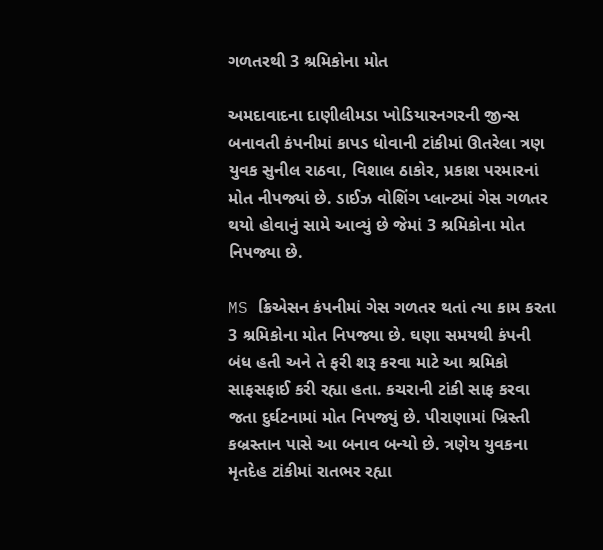ગળતરથી 3 શ્રમિકોના મોત

અમદાવાદના દાણીલીમડા ખોડિયારનગરની જીન્સ બનાવતી કંપનીમાં કાપડ ધોવાની ટાંકીમાં ઊતરેલા ત્રણ યુવક સુનીલ રાઠવા, વિશાલ ઠાકોર, પ્રકાશ પરમારનાં મોત નીપજ્યાં છે. ડાઈઝ વોશિંગ પ્લાન્ટમાં ગેસ ગળતર થયો હોવાનું સામે આવ્યું છે જેમાં 3 શ્રમિકોના મોત નિપજ્યા છે.

MS ક્રિએસન કંપનીમાં ગેસ ગળતર થતાં ત્યા કામ કરતા 3 શ્રમિકોના મોત નિપજ્યા છે. ઘણા સમયથી કંપની બંધ હતી અને તે ફરી શરૂ કરવા માટે આ શ્રમિકો સાફસફાઈ કરી રહ્યા હતા. કચરાની ટાંકી સાફ કરવા જતા દુર્ઘટનામાં મોત નિપજ્યું છે. પીરાણામાં ખ્રિસ્તી કબ્રસ્તાન પાસે આ બનાવ બન્યો છે. ત્રણેય યુવકના મૃતદેહ ટાંકીમાં રાતભર રહ્યા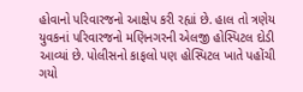હોવાનો પરિવારજનો આક્ષેપ કરી રહ્યાં છે. હાલ તો ત્રણેય યુવકનાં પરિવારજનો મણિનગરની એલજી હોસ્પિટલ દોડી આવ્યાં છે. પોલીસનો કાફલો પણ હોસ્પિટલ ખાતે પહોંચી ગયો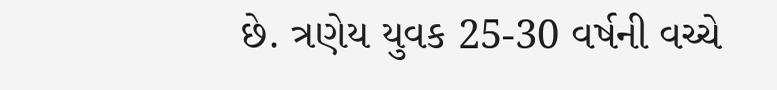છે. ત્રણેય યુવક 25-30 વર્ષની વચ્ચે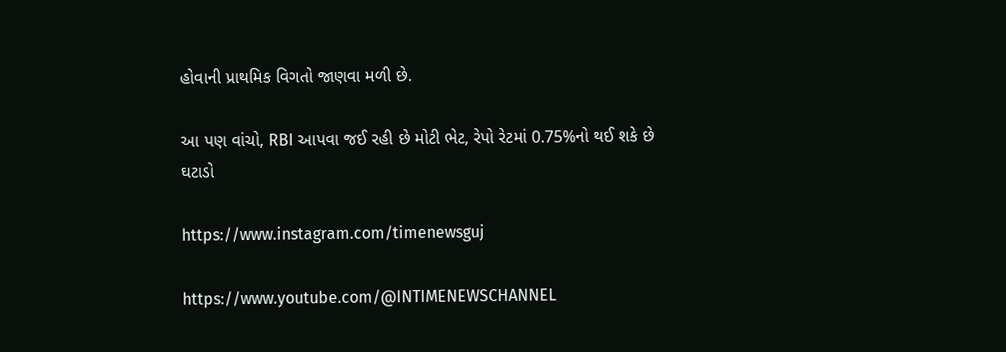હોવાની પ્રાથમિક વિગતો જાણવા મળી છે.

આ પણ વાંચો, RBI આપવા જઈ રહી છે મોટી ભેટ, રેપો રેટમાં 0.75%નો થઈ શકે છે ઘટાડો

https://www.instagram.com/timenewsguj

https://www.youtube.com/@INTIMENEWSCHANNEL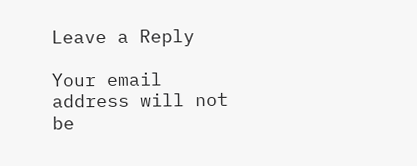Leave a Reply

Your email address will not be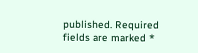published. Required fields are marked *